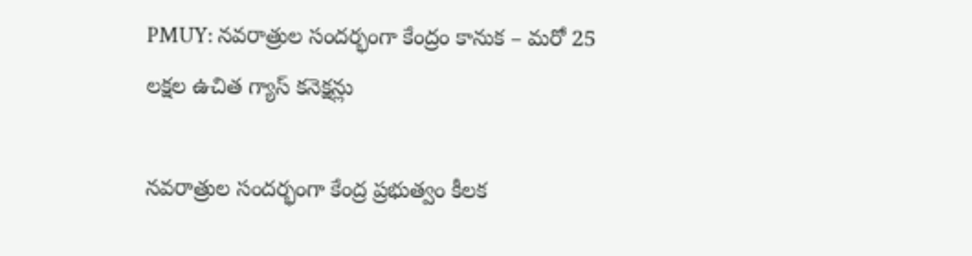PMUY: నవరాత్రుల సందర్భంగా కేంద్రం కానుక – మరో 25 లక్షల ఉచిత గ్యాస్ కనెక్షన్లు

నవరాత్రుల సందర్భంగా కేంద్ర ప్రభుత్వం కీలక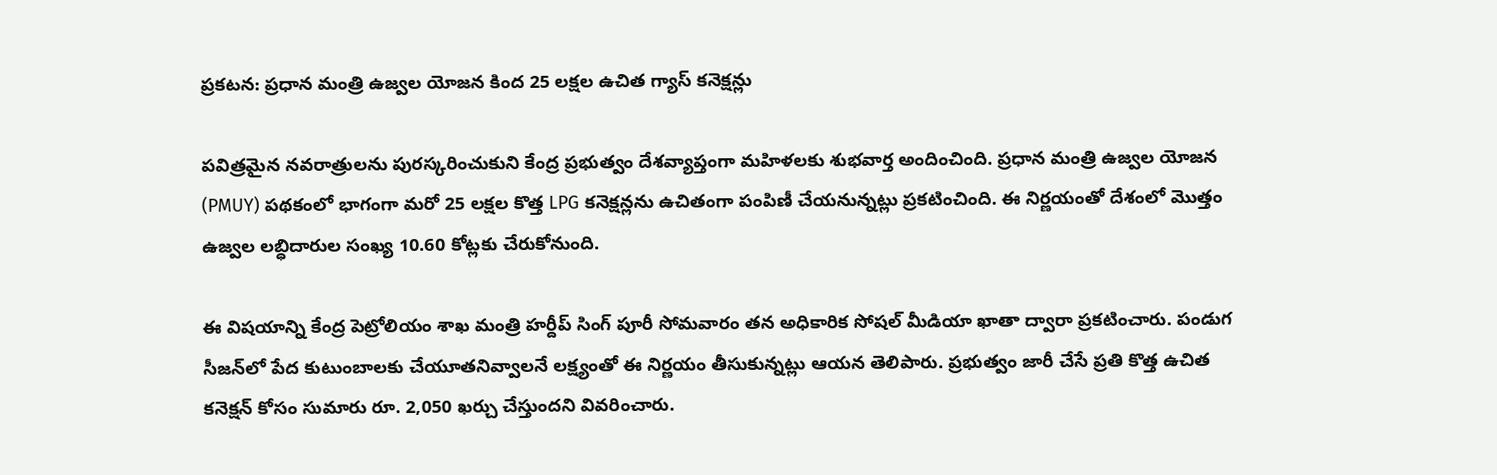ప్రకటన: ప్రధాన మంత్రి ఉజ్వల యోజన కింద 25 లక్షల ఉచిత గ్యాస్ కనెక్షన్లు

పవిత్రమైన నవరాత్రులను పురస్కరించుకుని కేంద్ర ప్రభుత్వం దేశవ్యాప్తంగా మహిళలకు శుభవార్త అందించింది. ప్రధాన మంత్రి ఉజ్వల యోజన (PMUY) పథకంలో భాగంగా మరో 25 లక్షల కొత్త LPG కనెక్షన్లను ఉచితంగా పంపిణీ చేయనున్నట్లు ప్రకటించింది. ఈ నిర్ణయంతో దేశంలో మొత్తం ఉజ్వల లబ్ధిదారుల సంఖ్య 10.60 కోట్లకు చేరుకోనుంది.

ఈ విషయాన్ని కేంద్ర పెట్రోలియం శాఖ మంత్రి హర్దీప్ సింగ్ పూరీ సోమవారం తన అధికారిక సోషల్ మీడియా ఖాతా ద్వారా ప్రకటించారు. పండుగ సీజన్‌లో పేద కుటుంబాలకు చేయూతనివ్వాలనే లక్ష్యంతో ఈ నిర్ణయం తీసుకున్నట్లు ఆయన తెలిపారు. ప్రభుత్వం జారీ చేసే ప్రతి కొత్త ఉచిత కనెక్షన్‌ కోసం సుమారు రూ. 2,050 ఖర్చు చేస్తుందని వివరించారు.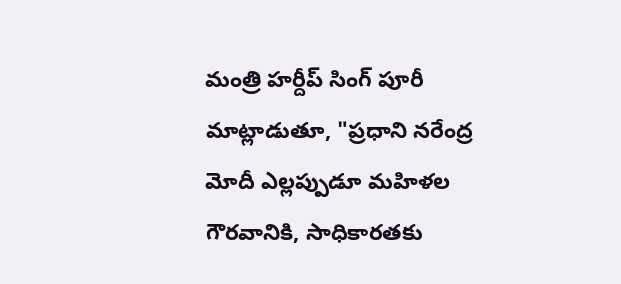మంత్రి హర్దీప్ సింగ్ పూరీ మాట్లాడుతూ, "ప్రధాని నరేంద్ర మోదీ ఎల్లప్పుడూ మహిళల గౌరవానికి, సాధికారతకు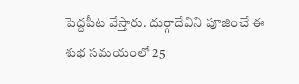పెద్దపీట వేస్తారు. దుర్గాదేవిని పూజించే ఈ శుభ సమయంలో 25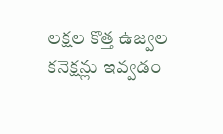లక్షల కొత్త ఉజ్వల కనెక్షన్లు ఇవ్వడం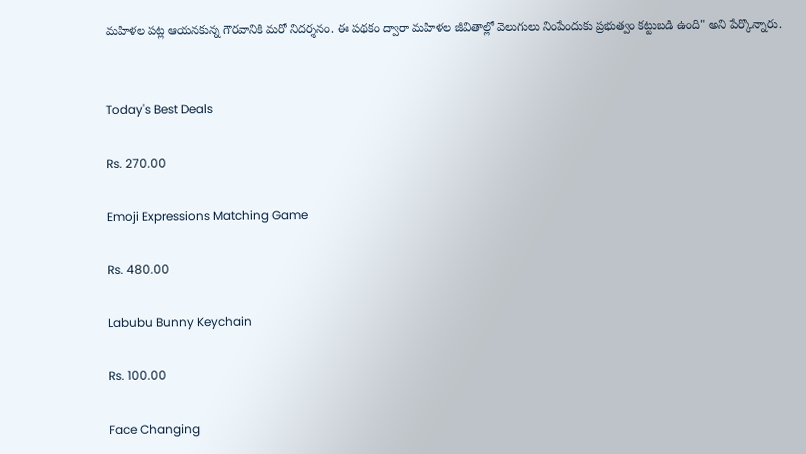మహిళల పట్ల ఆయనకున్న గౌరవానికి మరో నిదర్శనం. ఈ పథకం ద్వారా మహిళల జీవితాల్లో వెలుగులు నింపేందుకు ప్రభుత్వం కట్టుబడి ఉంది" అని పేర్కొన్నారు.


Today's Best Deals

Rs. 270.00

Emoji Expressions Matching Game

Rs. 480.00

Labubu Bunny Keychain

Rs. 100.00

Face Changing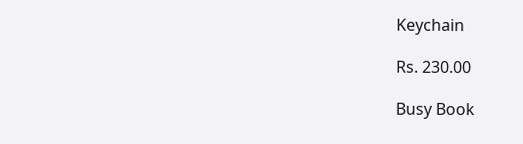Keychain

Rs. 230.00

Busy Book